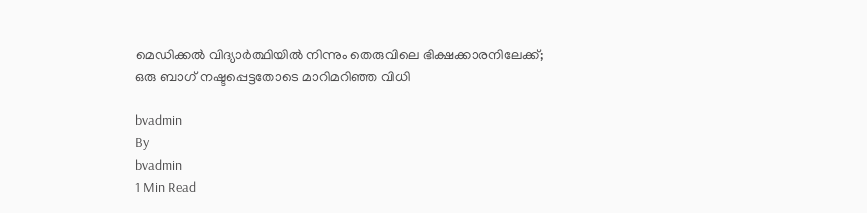മെഡിക്കൽ വിദ്യാർത്ഥിയിൽ നിന്നും തെരുവിലെ ഭിക്ഷക്കാരനിലേക്ക്; ഒരു ബാഗ് നഷ്ടപ്പെട്ടതോടെ മാറിമറിഞ്ഞ വിധി

bvadmin
By
bvadmin
1 Min Read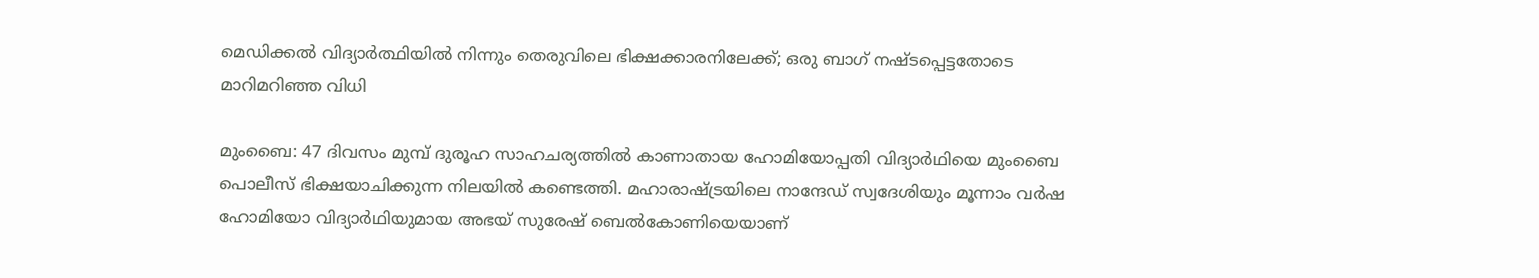മെഡിക്കൽ വിദ്യാർത്ഥിയിൽ നിന്നും തെരുവിലെ ഭിക്ഷക്കാരനിലേക്ക്; ഒരു ബാഗ് നഷ്ടപ്പെട്ടതോടെ മാറിമറിഞ്ഞ വിധി

മുംബൈ: 47 ദിവസം മുമ്പ് ദുരൂഹ സാഹചര്യത്തിൽ കാണാതായ ഹോമിയോപ്പതി വിദ്യാർഥിയെ മുംബൈ പൊലീസ് ഭിക്ഷയാചിക്കുന്ന നിലയിൽ കണ്ടെത്തി. മഹാരാഷ്ട്രയിലെ നാന്ദേഡ് സ്വദേശിയും മൂന്നാം വർഷ ഹോമിയോ വിദ്യാർഥിയുമായ അഭയ് സുരേഷ് ബെൽകോണിയെയാണ്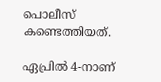പൊലീസ് കണ്ടെത്തിയത്.

ഏപ്രിൽ 4-നാണ്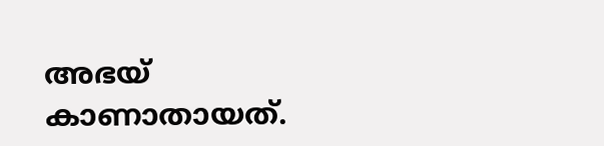അഭയ് കാണാതായത്.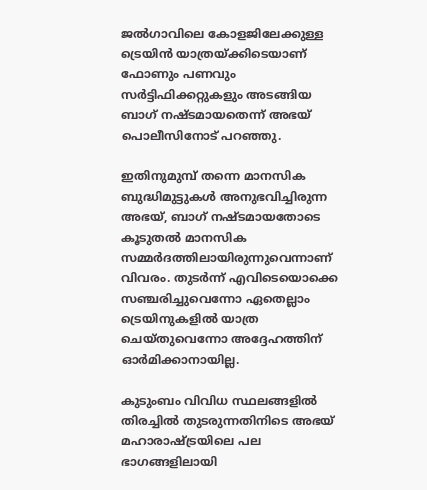ജൽഗാവിലെ കോളജിലേക്കുള്ള ട്രെയിൻ യാത്രയ്ക്കിടെയാണ് ഫോണും പണവും സർട്ടിഫിക്കറ്റുകളും അടങ്ങിയ ബാഗ് നഷ്ടമായതെന്ന് അഭയ് പൊലീസിനോട് പറഞ്ഞു.

ഇതിനുമുമ്പ് തന്നെ മാനസിക ബുദ്ധിമുട്ടുകൾ അനുഭവിച്ചിരുന്ന അഭയ്, ബാഗ് നഷ്ടമായതോടെ കൂടുതൽ മാനസിക സമ്മർദത്തിലായിരുന്നുവെന്നാണ് വിവരം. തുടർന്ന് എവിടെയൊക്കെ സഞ്ചരിച്ചുവെന്നോ ഏതെല്ലാം ട്രെയിനുകളിൽ യാത്ര ചെയ്തുവെന്നോ അദ്ദേഹത്തിന് ഓർമിക്കാനായില്ല.

കുടുംബം വിവിധ സ്ഥലങ്ങളിൽ തിരച്ചിൽ തുടരുന്നതിനിടെ അഭയ് മഹാരാഷ്ട്രയിലെ പല ഭാഗങ്ങളിലായി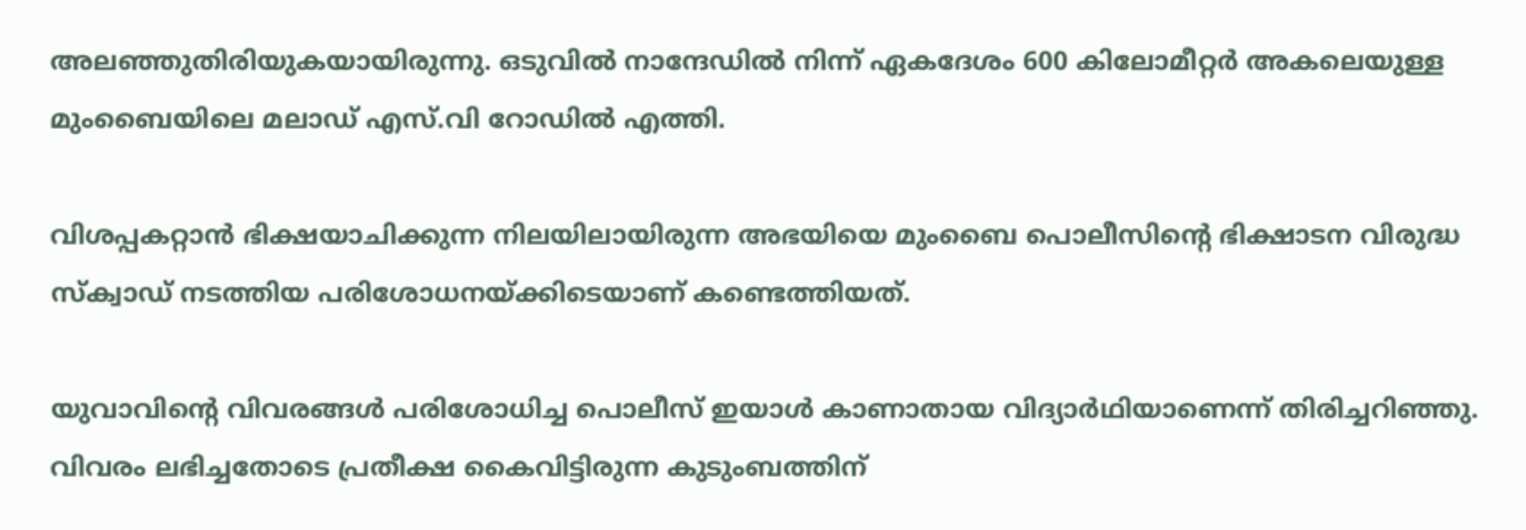അലഞ്ഞുതിരിയുകയായിരുന്നു. ഒടുവിൽ നാന്ദേഡിൽ നിന്ന് ഏകദേശം 600 കിലോമീറ്റർ അകലെയുള്ള മുംബൈയിലെ മലാഡ് എസ്.വി റോഡിൽ എത്തി.

വിശപ്പകറ്റാൻ ഭിക്ഷയാചിക്കുന്ന നിലയിലായിരുന്ന അഭയിയെ മുംബൈ പൊലീസിന്റെ ഭിക്ഷാടന വിരുദ്ധ സ്ക്വാഡ് നടത്തിയ പരിശോധനയ്ക്കിടെയാണ് കണ്ടെത്തിയത്.

യുവാവിന്റെ വിവരങ്ങൾ പരിശോധിച്ച പൊലീസ് ഇയാൾ കാണാതായ വിദ്യാർഥിയാണെന്ന് തിരിച്ചറിഞ്ഞു. വിവരം ലഭിച്ചതോടെ പ്രതീക്ഷ കൈവിട്ടിരുന്ന കുടുംബത്തിന്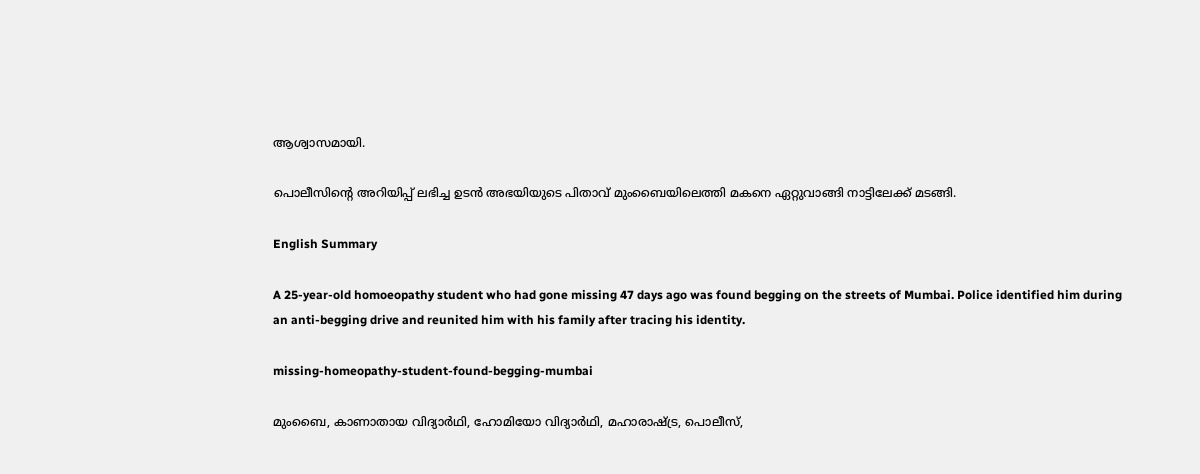ആശ്വാസമായി.

പൊലീസിന്റെ അറിയിപ്പ് ലഭിച്ച ഉടൻ അഭയിയുടെ പിതാവ് മുംബൈയിലെത്തി മകനെ ഏറ്റുവാങ്ങി നാട്ടിലേക്ക് മടങ്ങി.

English Summary

A 25-year-old homoeopathy student who had gone missing 47 days ago was found begging on the streets of Mumbai. Police identified him during an anti-begging drive and reunited him with his family after tracing his identity.

missing-homeopathy-student-found-begging-mumbai

മുംബൈ, കാണാതായ വിദ്യാർഥി, ഹോമിയോ വിദ്യാർഥി, മഹാരാഷ്ട്ര, പൊലീസ്,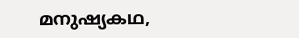മനുഷ്യകഥ,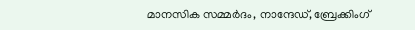മാനസിക സമ്മർദം, നാന്ദേഡ്, ബ്രേക്കിംഗ്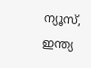ന്യൂസ്, ഇന്ത്യ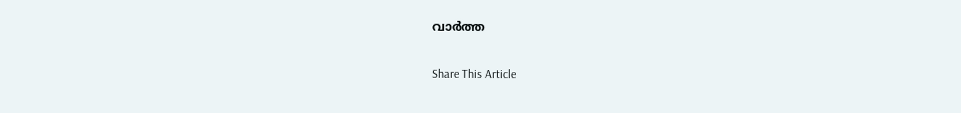വാർത്ത

Share This Article